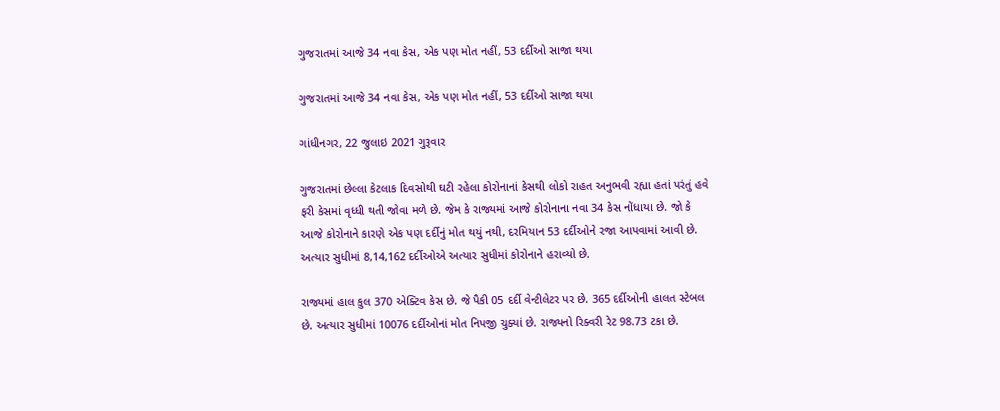ગુજરાતમાં આજે 34 નવા કેસ, એક પણ મોત નહીં, 53 દર્દીઓ સાજા થયા

ગુજરાતમાં આજે 34 નવા કેસ, એક પણ મોત નહીં, 53 દર્દીઓ સાજા થયા

ગાંધીનગર, 22 જુલાઇ 2021 ગુરૂવાર

ગુજરાતમાં છેલ્લા કેટલાક દિવસોથી ઘટી રહેલા કોરોનાનાં કેસથી લોકો રાહત અનુભવી રહ્યા હતાં પરંતું હવે ફરી કેસમાં વૃધ્ધી થતી જોવા મળે છે. જેમ કે રાજ્યમાં આજે કોરોનાના નવા 34 કેસ નોંધાયા છે. જો કે આજે કોરોનાને કારણે એક પણ દર્દીનું મોત થયું નથી, દરમિયાન 53 દર્દીઓને રજા આપવામાં આવી છે. અત્યાર સુધીમાં 8,14,162 દર્દીઓએ અત્યાર સુધીમાં કોરોનાને હરાવ્યો છે.

રાજ્યમાં હાલ કુલ 370 એક્ટિવ કેસ છે. જે પૈકી 05 દર્દી વેન્ટીલેટર પર છે. 365 દર્દીઓની હાલત સ્ટેબલ છે. અત્યાર સુધીમાં 10076 દર્દીઓનાં મોત નિપજી ચુક્યાં છે. રાજ્યનો રિક્વરી રેટ 98.73 ટકા છે.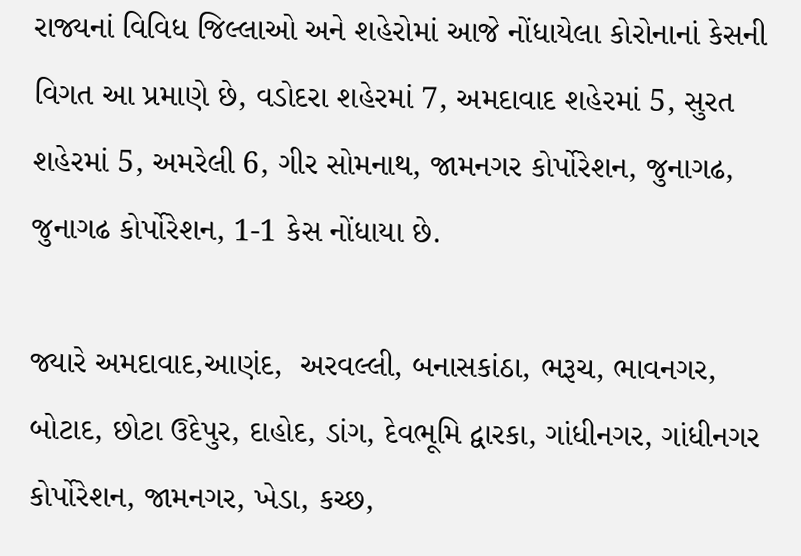રાજ્યનાં વિવિધ જિલ્લાઓ અને શહેરોમાં આજે નોંધાયેલા કોરોનાનાં કેસની વિગત આ પ્રમાણે છે, વડોદરા શહેરમાં 7, અમદાવાદ શહેરમાં 5, સુરત શહેરમાં 5, અમરેલી 6, ગીર સોમનાથ, જામનગર કોર્પોરેશન, જુનાગઢ, જુનાગઢ કોર્પોરેશન, 1-1 કેસ નોંધાયા છે.

જ્યારે અમદાવાદ,આણંદ,  અરવલ્લી, બનાસકાંઠા, ભરૂચ, ભાવનગર,  બોટાદ, છોટા ઉદેપુર, દાહોદ, ડાંગ, દેવભૂમિ દ્વારકા, ગાંધીનગર, ગાંધીનગર કોર્પોરેશન, જામનગર, ખેડા, કચ્છ,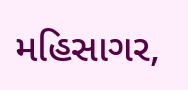મહિસાગર,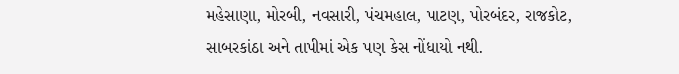મહેસાણા, મોરબી, નવસારી, પંચમહાલ, પાટણ, પોરબંદર, રાજકોટ, સાબરકાંઠા અને તાપીમાં એક પણ કેસ નોંધાયો નથી.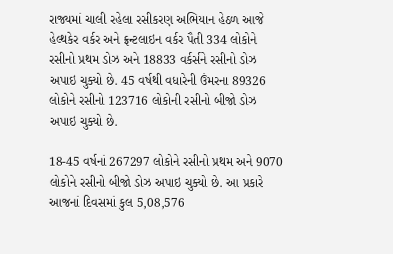રાજ્યમાં ચાલી રહેલા રસીકરણ અભિયાન હેઠળ આજે હેલ્થકેર વર્કર અને ફ્રન્ટલાઇન વર્કર પૈતી 334 લોકોને રસીનો પ્રથમ ડોઝ અને 18833 વર્કર્સને રસીનો ડોઝ અપાઇ ચુક્યો છે. 45 વર્ષથી વધારેની ઉંમરના 89326 લોકોને રસીનો 123716 લોકોની રસીનો બીજો ડોઝ અપાઇ ચુક્યો છે.

18-45 વર્ષનાં 267297 લોકોને રસીનો પ્રથમ અને 9070 લોકોને રસીનો બીજો ડોઝ અપાઇ ચુક્યો છે. આ પ્રકારે આજનાં દિવસમાં કુલ 5,08,576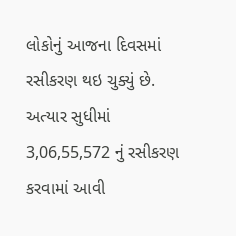લોકોનું આજના દિવસમાં રસીકરણ થઇ ચુક્યું છે. અત્યાર સુધીમાં 3,06,55,572 નું રસીકરણ કરવામાં આવી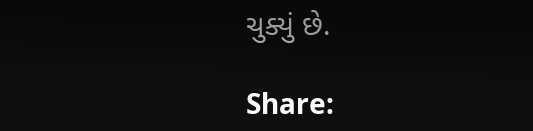ચુક્યું છે.

Share: